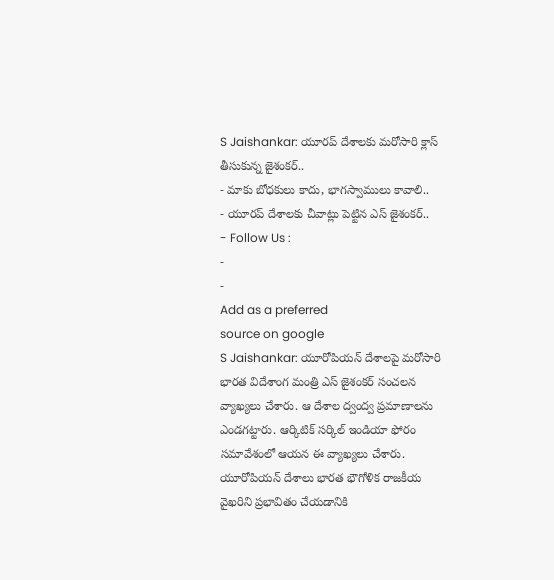S Jaishankar: యూరప్ దేశాలకు మరోసారి క్లాస్ తీసుకున్న జైశంకర్..
- మాకు బోధకులు కాదు, భాగస్వాములు కావాలి..
- యూరప్ దేశాలకు చీవాట్లు పెట్టిన ఎస్ జైశంకర్..
- Follow Us :
-
-
Add as a preferred
source on google
S Jaishankar: యూరోపియన్ దేశాలపై మరోసారి భారత విదేశాంగ మంత్రి ఎస్ జైశంకర్ సంచలన వ్యాఖ్యలు చేశారు. ఆ దేశాల ద్వంద్వ ప్రమాణాలను ఎండగట్టారు. ఆర్కిటిక్ సర్కిల్ ఇండియా ఫోరం సమావేశంలో ఆయన ఈ వ్యాఖ్యలు చేశారు. యూరోపియన్ దేశాలు భారత భౌగోళిక రాజకీయ వైఖరిని ప్రభావితం చేయడానికి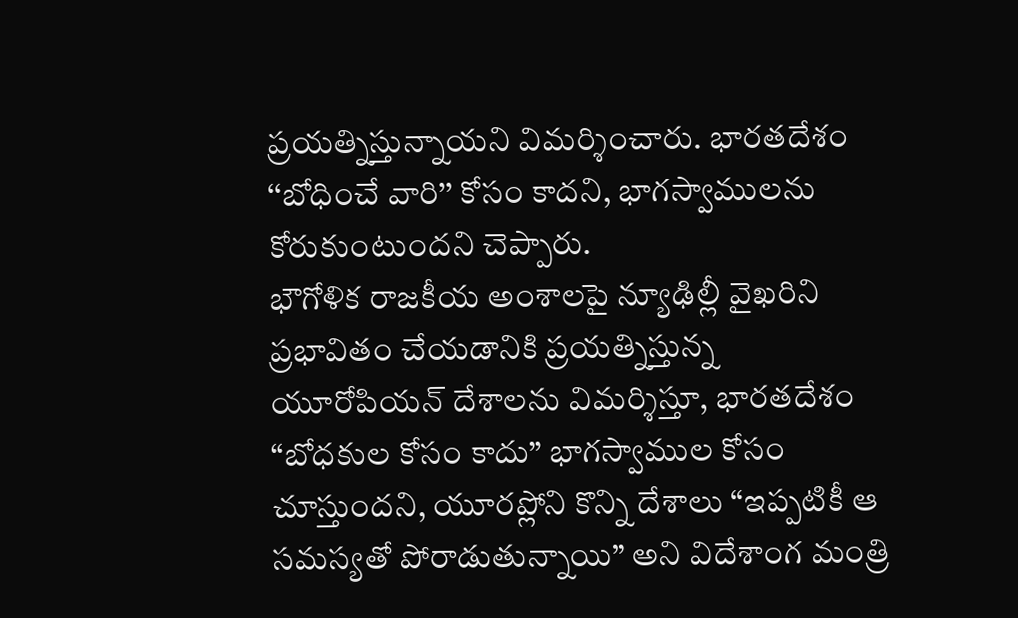ప్రయత్నిస్తున్నాయని విమర్శించారు. భారతదేశం ‘‘బోధించే వారి’’ కోసం కాదని, భాగస్వాములను కోరుకుంటుందని చెప్పారు.
భౌగోళిక రాజకీయ అంశాలపై న్యూఢిల్లీ వైఖరిని ప్రభావితం చేయడానికి ప్రయత్నిస్తున్న యూరోపియన్ దేశాలను విమర్శిస్తూ, భారతదేశం “బోధకుల కోసం కాదు” భాగస్వాముల కోసం చూస్తుందని, యూరప్లోని కొన్ని దేశాలు “ఇప్పటికీ ఆ సమస్యతో పోరాడుతున్నాయి” అని విదేశాంగ మంత్రి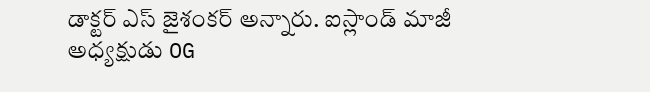డాక్టర్ ఎస్ జైశంకర్ అన్నారు. ఐస్లాండ్ మాజీ అధ్యక్షుడు OG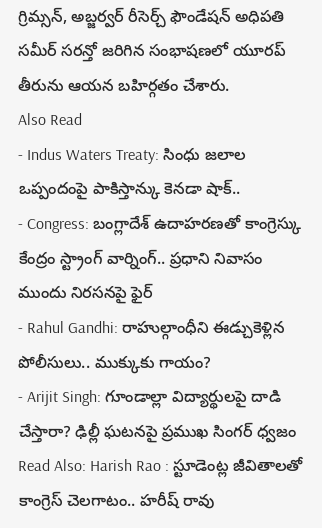గ్రిమ్సన్, అబ్జర్వర్ రీసెర్చ్ ఫౌండేషన్ అధిపతి సమీర్ సరన్తో జరిగిన సంభాషణలో యూరప్ తీరును ఆయన బహిర్గతం చేశారు.
Also Read
- Indus Waters Treaty: సింధు జలాల ఒప్పందంపై పాకిస్తాన్కు కెనడా షాక్..
- Congress: బంగ్లాదేశ్ ఉదాహరణతో కాంగ్రెస్కు కేంద్రం స్ట్రాంగ్ వార్నింగ్.. ప్రధాని నివాసం ముందు నిరసనపై ఫైర్
- Rahul Gandhi: రాహుల్గాంధీని ఈడ్చుకెళ్లిన పోలీసులు.. ముక్కుకు గాయం?
- Arijit Singh: గూండాల్లా విద్యార్థులపై దాడి చేస్తారా? ఢిల్లీ ఘటనపై ప్రముఖ సింగర్ ధ్వజం
Read Also: Harish Rao : స్టూడెంట్ల జీవితాలతో కాంగ్రెస్ చెలగాటం.. హరీష్ రావు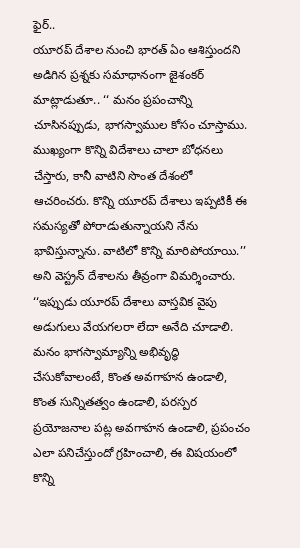ఫైర్..
యూరప్ దేశాల నుంచి భారత్ ఏం ఆశిస్తుందని అడిగిన ప్రశ్నకు సమాధానంగా జైశంకర్ మాట్లాడుతూ.. ‘‘ మనం ప్రపంచాన్ని చూసినప్పుడు, భాగస్వాముల కోసం చూస్తాము. ముఖ్యంగా కొన్ని విదేశాలు చాలా బోధనలు చేస్తారు, కానీ వాటిని సొంత దేశంలో ఆచరించరు. కొన్ని యూరప్ దేశాలు ఇప్పటికీ ఈ సమస్యతో పోరాడుతున్నాయని నేను భావిస్తున్నాను. వాటిలో కొన్ని మారిపోయాయి.’’ అని వెస్ట్రన్ దేశాలను తీవ్రంగా విమర్శించారు.
‘‘ఇప్పుడు యూరప్ దేశాలు వాస్తవిక వైపు అడుగులు వేయగలరా లేదా అనేది చూడాలి. మనం భాగస్వామ్యాన్ని అభివృద్ధి చేసుకోవాలంటే, కొంత అవగాహన ఉండాలి, కొంత సున్నితత్వం ఉండాలి, పరస్పర ప్రయోజనాల పట్ల అవగాహన ఉండాలి, ప్రపంచం ఎలా పనిచేస్తుందో గ్రహించాలి, ఈ విషయంలో కొన్ని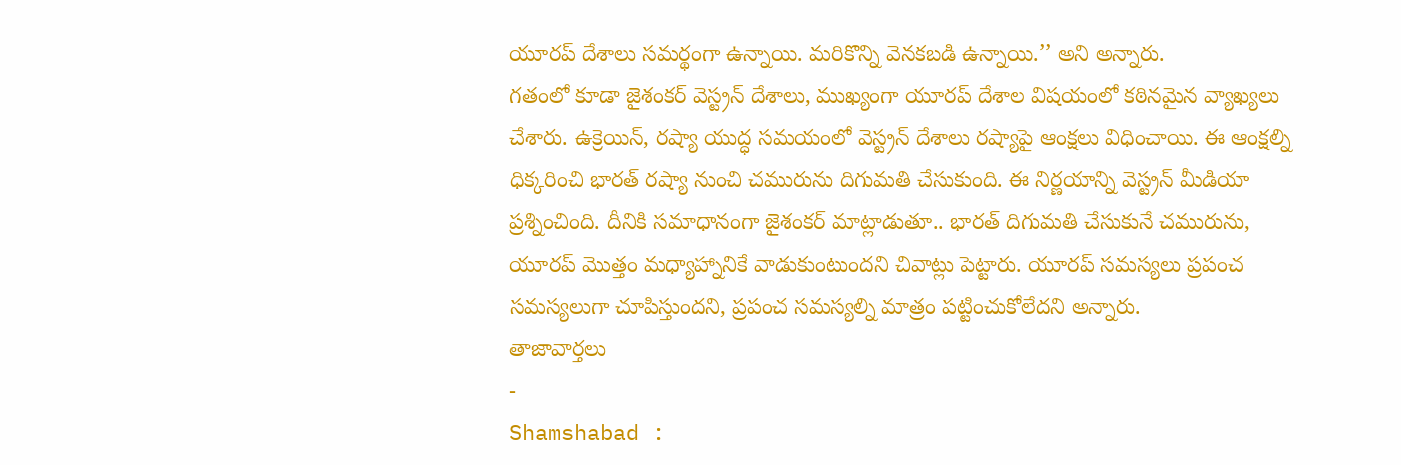యూరప్ దేశాలు సమర్థంగా ఉన్నాయి. మరికొన్ని వెనకబడి ఉన్నాయి.’’ అని అన్నారు.
గతంలో కూడా జైశంకర్ వెస్ట్రన్ దేశాలు, ముఖ్యంగా యూరప్ దేశాల విషయంలో కఠినమైన వ్యాఖ్యలు చేశారు. ఉక్రెయిన్, రష్యా యుద్ధ సమయంలో వెస్ట్రన్ దేశాలు రష్యాపై ఆంక్షలు విధించాయి. ఈ ఆంక్షల్ని ధిక్కరించి భారత్ రష్యా నుంచి చమురును దిగుమతి చేసుకుంది. ఈ నిర్ణయాన్ని వెస్ట్రన్ మీడియా ప్రశ్నించింది. దీనికి సమాధానంగా జైశంకర్ మాట్లాడుతూ.. భారత్ దిగుమతి చేసుకునే చమురును, యూరప్ మొత్తం మధ్యాహ్నానికే వాడుకుంటుందని చివాట్లు పెట్టారు. యూరప్ సమస్యలు ప్రపంచ సమస్యలుగా చూపిస్తుందని, ప్రపంచ సమస్యల్ని మాత్రం పట్టించుకోలేదని అన్నారు.
తాజావార్తలు
-
Shamshabad :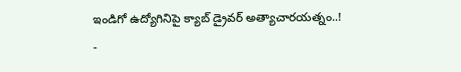ఇండిగో ఉద్యోగినిపై క్యాబ్ డ్రైవర్ అత్యాచారయత్నం..!
-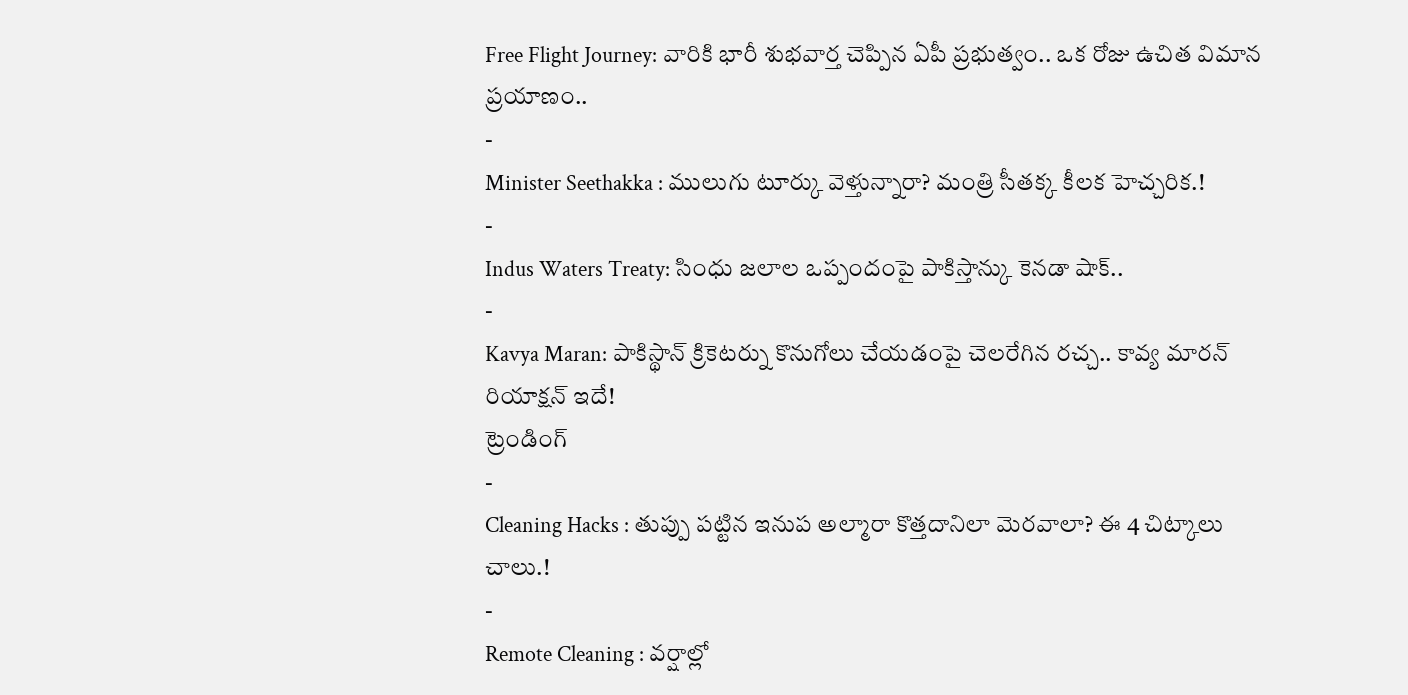Free Flight Journey: వారికి భారీ శుభవార్త చెప్పిన ఏపీ ప్రభుత్వం.. ఒక రోజు ఉచిత విమాన ప్రయాణం..
-
Minister Seethakka : ములుగు టూర్కు వెళ్తున్నారా? మంత్రి సీతక్క కీలక హెచ్చరిక.!
-
Indus Waters Treaty: సింధు జలాల ఒప్పందంపై పాకిస్తాన్కు కెనడా షాక్..
-
Kavya Maran: పాకిస్థాన్ క్రికెటర్ను కొనుగోలు చేయడంపై చెలరేగిన రచ్చ.. కావ్య మారన్ రియాక్షన్ ఇదే!
ట్రెండింగ్
-
Cleaning Hacks : తుప్పు పట్టిన ఇనుప అల్మారా కొత్తదానిలా మెరవాలా? ఈ 4 చిట్కాలు చాలు.!
-
Remote Cleaning : వర్షాల్లో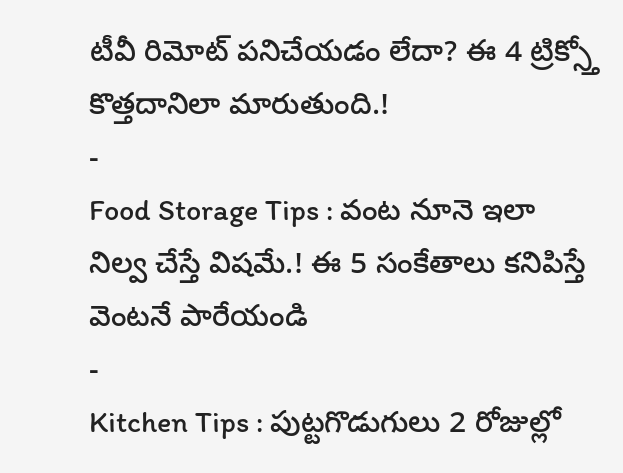టీవీ రిమోట్ పనిచేయడం లేదా? ఈ 4 ట్రిక్స్తో కొత్తదానిలా మారుతుంది.!
-
Food Storage Tips : వంట నూనె ఇలా నిల్వ చేస్తే విషమే.! ఈ 5 సంకేతాలు కనిపిస్తే వెంటనే పారేయండి
-
Kitchen Tips : పుట్టగొడుగులు 2 రోజుల్లో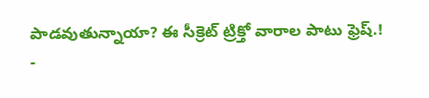పాడవుతున్నాయా? ఈ సీక్రెట్ ట్రిక్తో వారాల పాటు ఫ్రెష్.!
-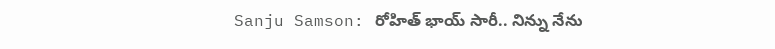Sanju Samson: రోహిత్ భాయ్ సారీ.. నిన్ను నేను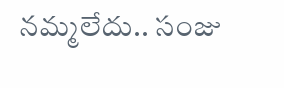నమ్మలేదు.. సంజు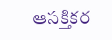ఆసక్తికర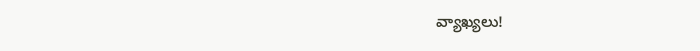వ్యాఖ్యలు!